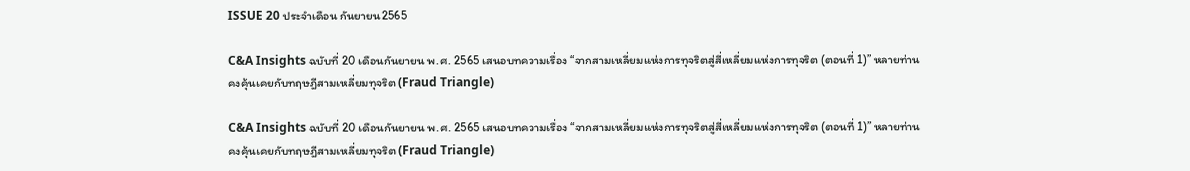ISSUE 20 ประจำเดือน กันยายน2565

C&A Insights ฉบับที่ 20 เดือนกันยายน พ.ศ. 2565 เสนอบทความเรื่อง “จากสามเหลี่ยมแห่งการทุจริตสู่สี่เหลี่ยมแห่งการทุจริต (ตอนที่ 1)” หลายท่านคงคุ้นเคยกับทฤษฎีสามเหลี่ยมทุจริต (Fraud Triangle)

C&A Insights ฉบับที่ 20 เดือนกันยายน พ.ศ. 2565 เสนอบทความเรื่อง “จากสามเหลี่ยมแห่งการทุจริตสู่สี่เหลี่ยมแห่งการทุจริต (ตอนที่ 1)” หลายท่านคงคุ้นเคยกับทฤษฎีสามเหลี่ยมทุจริต (Fraud Triangle)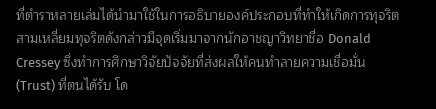ที่ตำราหลายเล่มได้นำมาใช้ในการอธิบายองค์ประกอบที่ทำให้เกิดการทุจริต สามเหลี่ยมทุจริตดังกล่าวมีจุดเริ่มมาจากนักอาชญาวิทยาชื่อ Donald Cressey ซึ่งทำการศึกษาวิจัยปัจจัยที่ส่งผลให้คนทำลายความเชื่อมั่น (Trust) ที่ตนได้รับ โด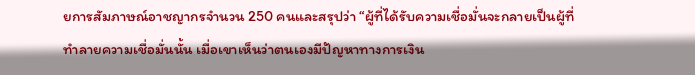ยการสัมภาษณ์อาชญากรจำนวน 250 คนและสรุปว่า “ผู้ที่ได้รับความเชื่อมั่นจะกลายเป็นผู้ที่ทำลายความเชื่อมั่นนั้น เมื่อเขาเห็นว่าตนเองมีปัญหาทางการเงิน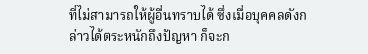ที่ไม่สามารถให้ผู้อื่นทราบได้ ซึ่งเมื่อบุคคลดังกล่าวได้ตระหนักถึงปัญหา ก็จะก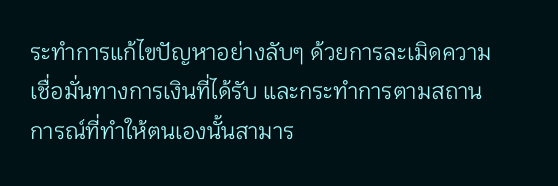ระทำการแก้ไขปัญหาอย่างลับๆ ด้วยการละเมิดความเชื่อมั่นทางการเงินที่ได้รับ และกระทำการตามสถานการณ์ที่ทำให้ตนเองนั้นสามาร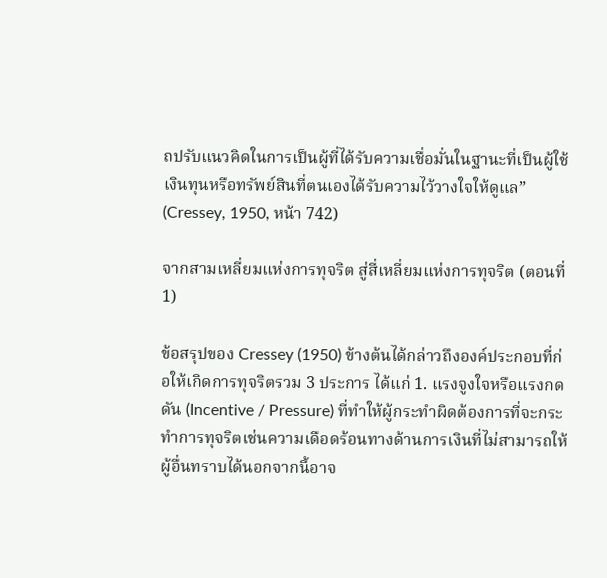ถปรับแนวคิดในการเป็นผู้ที่ได้รับความเชื่อมั่นในฐานะที่เป็นผู้ใช้เงินทุนหรือทรัพย์สินที่ตนเองได้รับความไว้วางใจให้ดูแล” (Cressey, 1950, หน้า 742)

จากสามเหลี่ยมแห่งการทุจริต สู่สี่เหลี่ยมแห่งการทุจริต (ตอนที่ 1)

ข้อสรุปของ Cressey (1950) ข้างต้นได้กล่าวถึงองค์ประกอบที่ก่อให้เกิดการทุจริตรวม 3 ประการ ได้แก่ 1. แรงจูงใจหรือแรงกดดัน (Incentive / Pressure) ที่ทำให้ผู้กระทำผิดต้องการที่จะกระทำการทุจริตเช่นความเดือดร้อนทางด้านการเงินที่ไม่สามารถให้ผู้อื่นทราบได้นอกจากนี้อาจ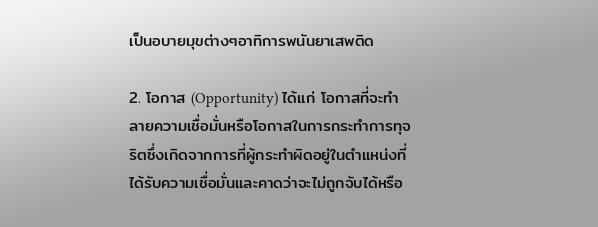เป็นอบายมุขต่างๆอาทิการพนันยาเสพติด

2. โอกาส (Opportunity) ได้แก่ โอกาสที่จะทำลายความเชื่อมั่นหรือโอกาสในการกระทำการทุจริตซึ่งเกิดจากการที่ผู้กระทำผิดอยู่ในตำแหน่งที่ได้รับความเชื่อมั่นและคาดว่าจะไม่ถูกจับได้หรือ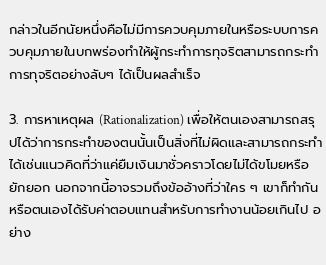กล่าวในอีกนัยหนึ่งคือไม่มีการควบคุมภายในหรือระบบการควบคุมภายในบกพร่องทำให้ผู้กระทำการทุจริตสามารถกระทำการทุจริตอย่างลับๆ ได้เป็นผลสำเร็จ

3. การหาเหตุผล (Rationalization) เพื่อให้ตนเองสามารถสรุปได้ว่าการกระทำของตนนั้นเป็นสิ่งที่ไม่ผิดและสามารถกระทำได้เช่นแนวคิดที่ว่าแค่ยืมเงินมาชั่วคราวโดยไม่ได้ขโมยหรือยักยอก นอกจากนี้อาจรวมถึงข้ออ้างที่ว่าใคร ๆ เขาก็ทำกันหรือตนเองได้รับค่าตอบแทนสำหรับการทำงานน้อยเกินไป อย่าง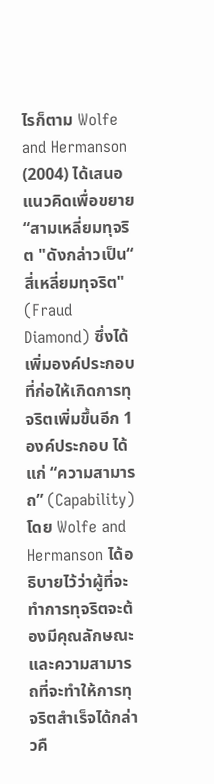ไรก็ตาม Wolfe and Hermanson (2004) ได้เสนอแนวคิดเพื่อขยาย “สามเหลี่ยมทุจริต "ดังกล่าวเป็น“ สี่เหลี่ยมทุจริต" (Fraud Diamond) ซึ่งได้เพิ่มองค์ประกอบที่ก่อให้เกิดการทุจริตเพิ่มขึ้นอีก 1 องค์ประกอบ ได้แก่ “ความสามารถ” (Capability) โดย Wolfe and Hermanson ได้อธิบายไว้ว่าผู้ที่จะทำการทุจริตจะต้องมีคุณลักษณะและความสามารถที่จะทำให้การทุจริตสำเร็จได้กล่าวคื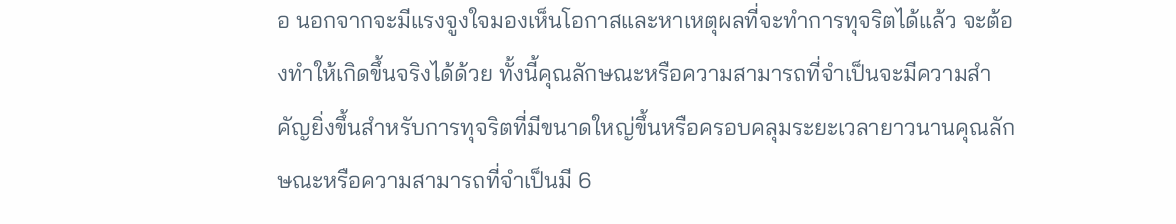อ นอกจากจะมีแรงจูงใจมองเห็นโอกาสและหาเหตุผลที่จะทำการทุจริตได้แล้ว จะต้องทำให้เกิดขึ้นจริงได้ด้วย ทั้งนี้คุณลักษณะหรือความสามารถที่จำเป็นจะมีความสำคัญยิ่งขึ้นสำหรับการทุจริตที่มีขนาดใหญ่ขึ้นหรือครอบคลุมระยะเวลายาวนานคุณลักษณะหรือความสามารถที่จำเป็นมี 6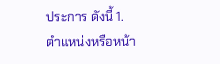ประการ ดังนี้ 1. ตำแหน่งหรือหน้า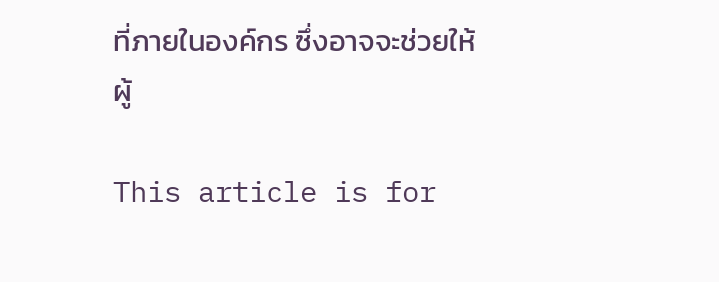ที่ภายในองค์กร ซึ่งอาจจะช่วยให้ผู้

This article is for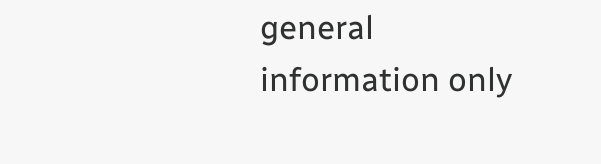general information only